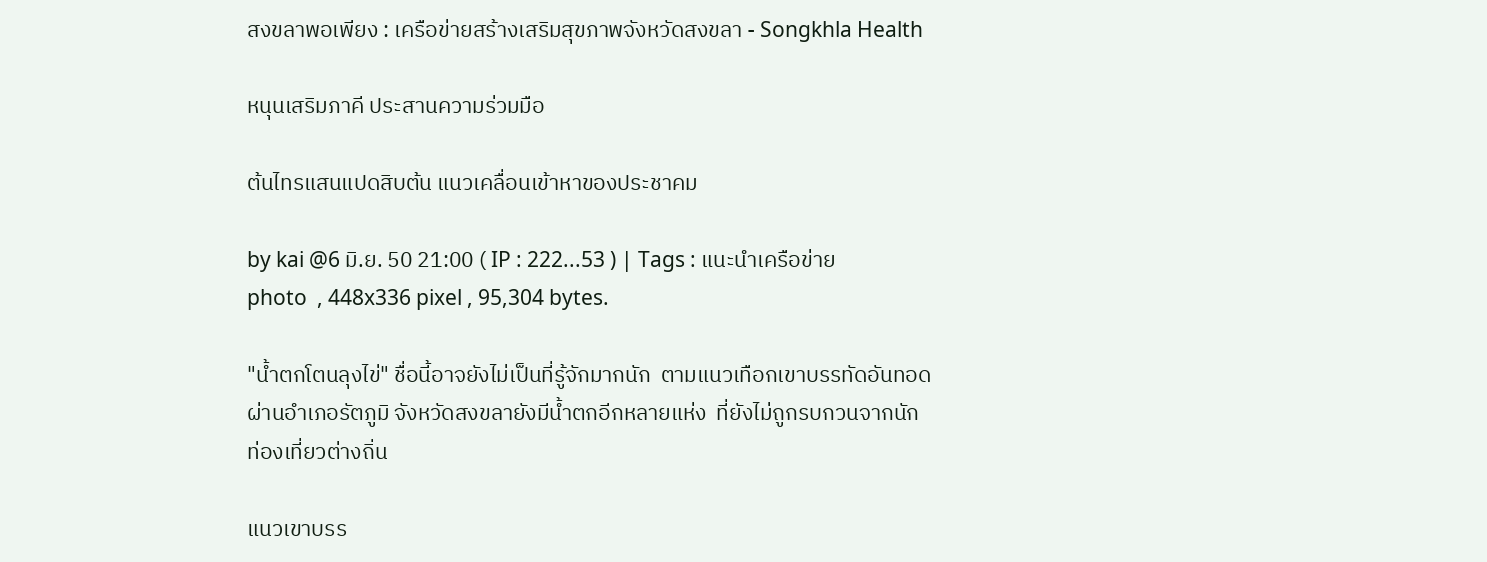สงขลาพอเพียง : เครือข่ายสร้างเสริมสุขภาพจังหวัดสงขลา - Songkhla Health

หนุนเสริมภาคี ประสานความร่วมมือ

ต้นไทรแสนแปดสิบต้น แนวเคลื่อนเข้าหาของประชาคม

by kai @6 มิ.ย. 50 21:00 ( IP : 222...53 ) | Tags : แนะนำเครือข่าย
photo  , 448x336 pixel , 95,304 bytes.

"น้ำตกโตนลุงไข่" ชื่อนี้อาจยังไม่เป็นที่รู้จักมากนัก  ตามแนวเทือกเขาบรรทัดอันทอดผ่านอำเภอรัตภูมิ จังหวัดสงขลายังมีน้ำตกอีกหลายแห่ง  ที่ยังไม่ถูกรบกวนจากนักท่องเที่ยวต่างถิ่น

แนวเขาบรร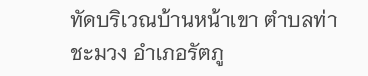ทัดบริเวณบ้านหน้าเขา ตำบลท่าชะมวง อำเภอรัตภู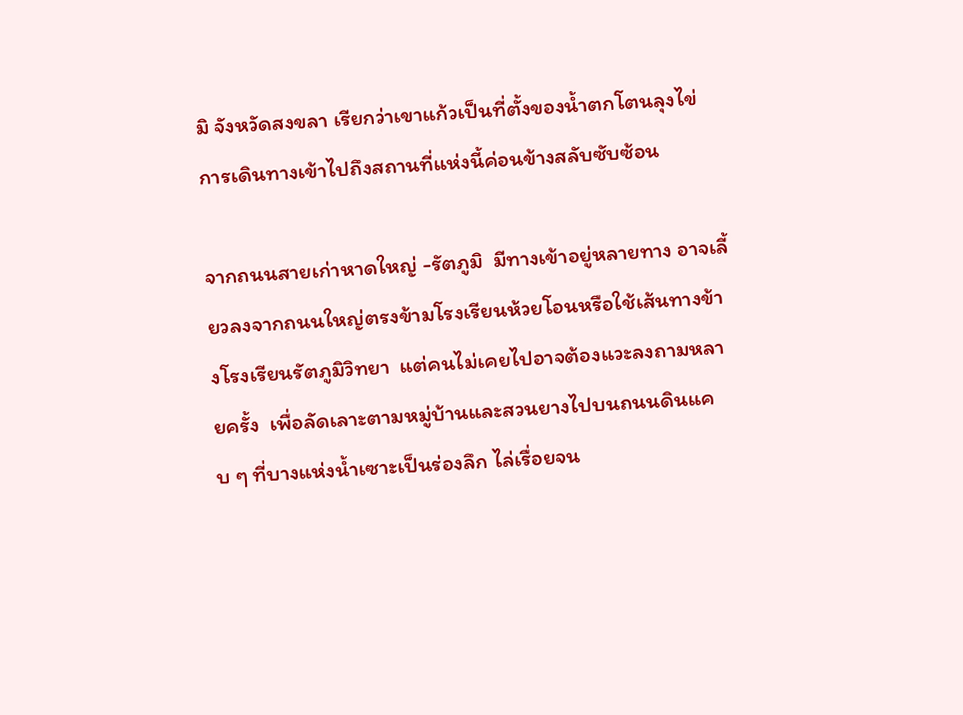มิ จังหวัดสงขลา เรียกว่าเขาแก้วเป็นที่ตั้งของน้ำตกโตนลุงไข่  การเดินทางเข้าไปถึงสถานที่แห่งนี้ค่อนข้างสลับซับซ้อน

จากถนนสายเก่าหาดใหญ่ -รัตภูมิ  มีทางเข้าอยู่หลายทาง อาจเลี้ยวลงจากถนนใหญ่ตรงข้ามโรงเรียนห้วยโอนหรือใช้เส้นทางข้างโรงเรียนรัตภูมิวิทยา  แต่คนไม่เคยไปอาจต้องแวะลงถามหลายครั้ง  เพื่อลัดเลาะตามหมู่บ้านและสวนยางไปบนถนนดินแคบ ๆ ที่บางแห่งน้ำเซาะเป็นร่องลึก ไล่เรื่อยจน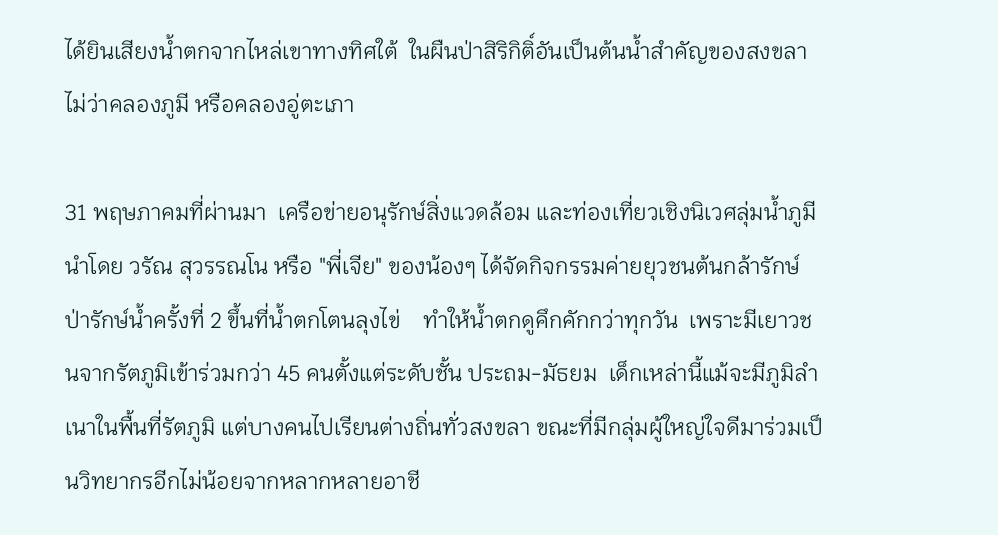ได้ยินเสียงน้ำตกจากไหล่เขาทางทิศใต้  ในผืนป่าสิริกิติ์อันเป็นต้นน้ำสำคัญของสงขลา ไม่ว่าคลองภูมี หรือคลองอู่ตะเภา

31 พฤษภาคมที่ผ่านมา  เครือข่ายอนุรักษ์สิ่งแวดล้อม และท่องเที่ยวเชิงนิเวศลุ่มน้ำภูมี นำโดย วรัณ สุวรรณโน หรือ "พี่เจีย" ของน้องๆ ได้จัดกิจกรรมค่ายยุวชนต้นกล้ารักษ์ป่ารักษ์น้ำครั้งที่ 2 ขึ้นที่น้ำตกโตนลุงไข่    ทำให้น้ำตกดูคึกคักกว่าทุกวัน  เพราะมีเยาวชนจากรัตภูมิเข้าร่วมกว่า 45 คนตั้งแต่ระดับชั้น ประถม-มัธยม  เด็กเหล่านี้แม้จะมีภูมิลำเนาในพื้นที่รัตภูมิ แต่บางคนไปเรียนต่างถิ่นทั่วสงขลา ขณะที่มีกลุ่มผู้ใหญ่ใจดีมาร่วมเป็นวิทยากรอีกไม่น้อยจากหลากหลายอาชี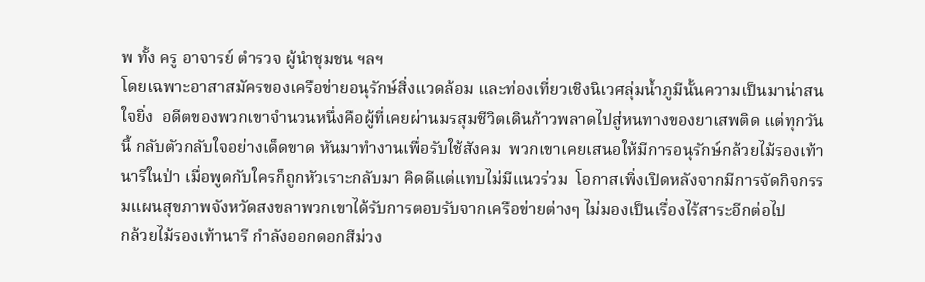พ ทั้ง ครู อาจารย์ ตำรวจ ผู้นำชุมชน ฯลฯ
โดยเฉพาะอาสาสมัครของเครือข่ายอนุรักษ์สิ่งแวดล้อม และท่องเที่ยวเชิงนิเวศลุ่มน้ำภูมีนั้นความเป็นมาน่าสนใจยิ่ง  อดีตของพวกเขาจำนวนหนึ่งคือผู้ที่เคยผ่านมรสุมชีวิตเดินก้าวพลาดไปสู่หนทางของยาเสพติด แต่ทุกวันนี้ กลับตัวกลับใจอย่างเด็ดขาด หันมาทำงานเพื่อรับใช้สังคม  พวกเขาเคยเสนอให้มีการอนุรักษ์กล้วยไม้รองเท้านารีในป่า เมื่อพูดกับใครก็ถูกหัวเราะกลับมา คิดดีแต่แทบไม่มีแนวร่วม  โอกาสเพิ่งเปิดหลังจากมีการจัดกิจกรรมแผนสุขภาพจังหวัดสงขลาพวกเขาได้รับการตอบรับจากเครือข่ายต่างๆ ไม่มองเป็นเรื่องไร้สาระอีกต่อไป
กล้วยไม้รองเท้านารี กำลังออกดอกสีม่วง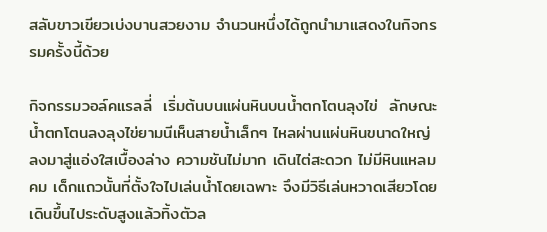สลับขาวเขียวเบ่งบานสวยงาม จำนวนหนึ่งได้ถูกนำมาแสดงในกิจกรรมครั้งนี้ด้วย

กิจกรรมวอล์คแรลลี่  เริ่มต้นบนแผ่นหินบนน้ำตกโตนลุงไข่  ลักษณะน้ำตกโตนลงลุงไข่ยามนีเห็นสายน้ำเล็กๆ ไหลผ่านแผ่นหินขนาดใหญ่ ลงมาสู่แอ่งใสเบื้องล่าง ความชันไม่มาก เดินไต่สะดวก ไม่มีหินแหลมคม เด็กแถวนั้นที่ตั้งใจไปเล่นน้ำโดยเฉพาะ จึงมีวิธีเล่นหวาดเสียวโดยเดินขึ้นไประดับสูงแล้วทิ้งตัวล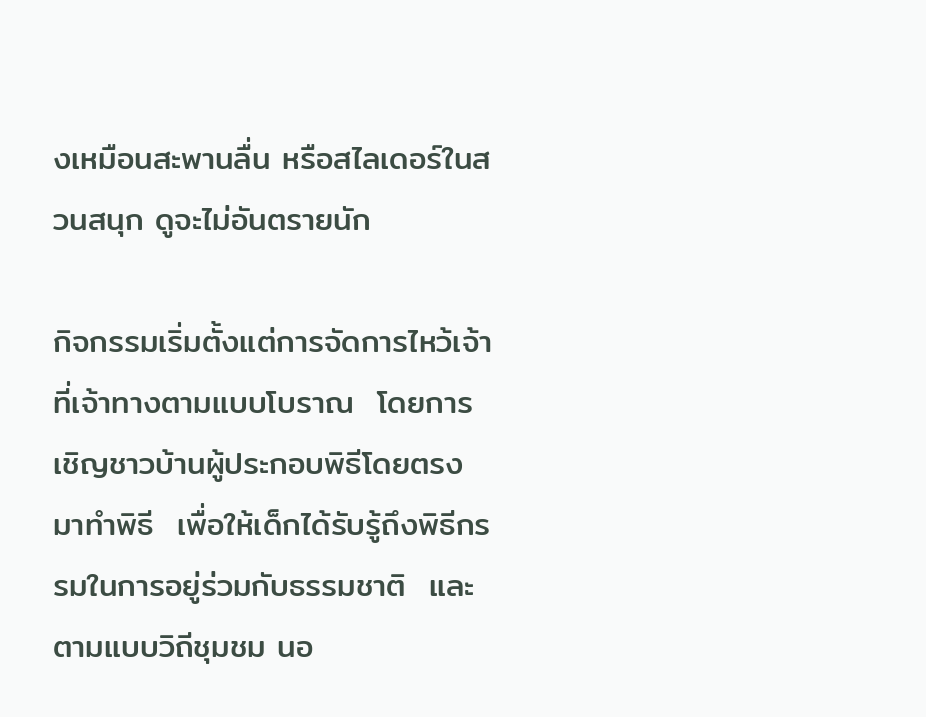งเหมือนสะพานลื่น หรือสไลเดอร์ในสวนสนุก ดูจะไม่อันตรายนัก

กิจกรรมเริ่มตั้งแต่การจัดการไหว้เจ้าที่เจ้าทางตามแบบโบราณ  โดยการเชิญชาวบ้านผู้ประกอบพิธีโดยตรงมาทำพิธี  เพื่อให้เด็กได้รับรู้ถึงพิธีกรรมในการอยู่ร่วมกับธรรมชาติ  และตามแบบวิถีชุมชม นอ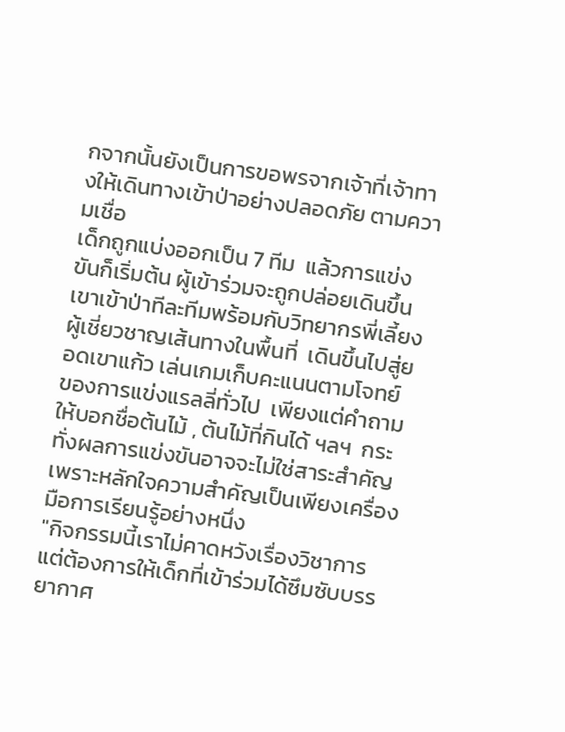กจากนั้นยังเป็นการขอพรจากเจ้าที่เจ้าทางให้เดินทางเข้าป่าอย่างปลอดภัย ตามความเชื่อ
เด็กถูกแบ่งออกเป็น 7 ทีม  แล้วการแข่งขันก็เริ่มต้น ผู้เข้าร่วมจะถูกปล่อยเดินขึ้นเขาเข้าป่าทีละทีมพร้อมกับวิทยากรพี่เลี้ยง ผู้เชี่ยวชาญเส้นทางในพื้นที่  เดินขึ้นไปสู่ยอดเขาแก้ว เล่นเกมเก็บคะแนนตามโจทย์  ของการแข่งแรลลี่ทั่วไป  เพียงแต่คำถามให้บอกชื่อต้นไม้ , ต้นไม้ที่กินได้ ฯลฯ  กระทั่งผลการแข่งขันอาจจะไม่ใช่สาระสำคัญ เพราะหลักใจความสำคัญเป็นเพียงเครื่องมือการเรียนรู้อย่างหนึ่ง
"กิจกรรมนี้เราไม่คาดหวังเรื่องวิชาการ  แต่ต้องการให้เด็กที่เข้าร่วมได้ซึมซับบรรยากาศ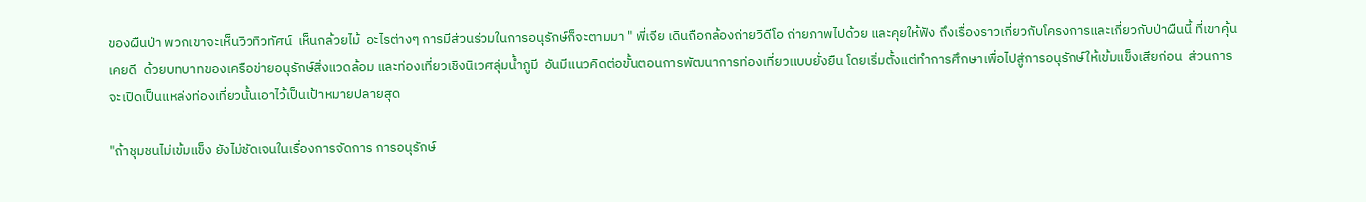ของผืนป่า พวกเขาจะเห็นวิวทิวทัศน์  เห็นกล้วยไม้  อะไรต่างๆ การมีส่วนร่วมในการอนุรักษ์ก็จะตามมา " พี่เจีย เดินถือกล้องถ่ายวิดีโอ ถ่ายภาพไปด้วย และคุยให้ฟัง ถึงเรื่องราวเกี่ยวกับโครงการและเกี่ยวกับป่าผืนนี้ ที่เขาคุ้นเคยดี  ด้วยบทบาทของเครือข่ายอนุรักษ์สิ่งแวดล้อม และท่องเที่ยวเชิงนิเวศลุ่มน้ำภูมี  อันมีแนวคิดต่อขั้นตอนการพัฒนาการท่องเที่ยวแบบยั่งยืน โดยเริ่มตั้งแต่ทำการศึกษาเพื่อไปสู่การอนุรักษ์ให้เข้มแข็งเสียก่อน  ส่วนการจะเปิดเป็นแหล่งท่องเที่ยวนั้นเอาไว้เป็นเป้าหมายปลายสุด

"ถ้าชุมชนไม่เข้มแข็ง ยังไม่ชัดเจนในเรื่องการจัดการ การอนุรักษ์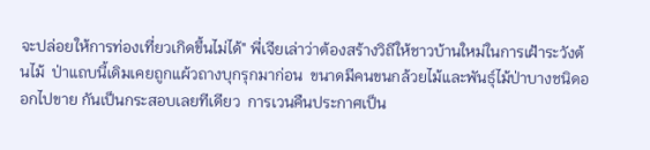จะปล่อยให้การท่องเที่ยวเกิดขึ้นไม่ได้" พี่เจียเล่าว่าต้องสร้างวิถีให้ชาวบ้านใหม่ในการเฝ้าระวังต้นไม้  ป่าแถบนี้เดิมเคยถูกแผ้วถางบุกรุกมาก่อน  ขนาดมีคนขนกล้วยไม้และพันธุ์ไม้ป่าบางชนิดออกไปขาย กันเป็นกระสอบเลยทีเดียว  การเวนคืนประกาศเป็น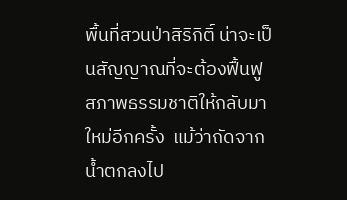พื้นที่สวนป่าสิริกิติ์ น่าจะเป็นสัญญาณที่จะต้องฟื้นฟูสภาพธรรมชาติให้กลับมาใหม่อีกครั้ง  แม้ว่าถัดจากน้ำตกลงไป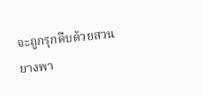จะถูกรุกคืบด้วยสวนยางพา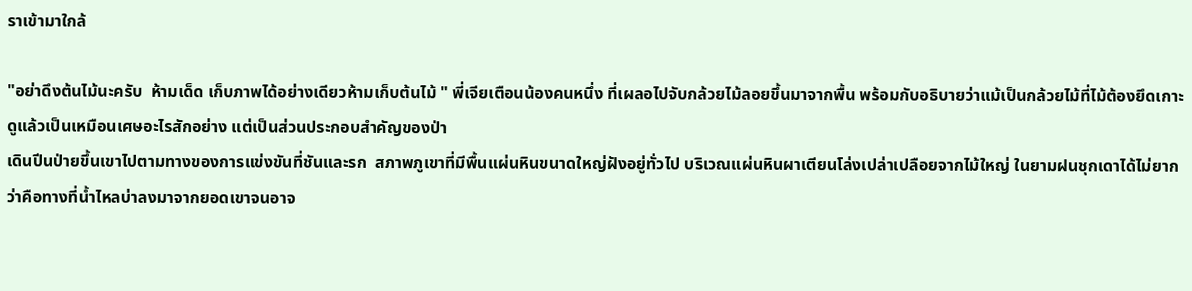ราเข้ามาใกล้

"อย่าดึงต้นไม้นะครับ  ห้ามเด็ด เก็บภาพได้อย่างเดียวห้ามเก็บต้นไม้ " พี่เจียเตือนน้องคนหนึ่ง ที่เผลอไปจับกล้วยไม้ลอยขึ้นมาจากพื้น พร้อมกับอธิบายว่าแม้เป็นกล้วยไม้ที่ไม้ต้องยึดเกาะ ดูแล้วเป็นเหมือนเศษอะไรสักอย่าง แต่เป็นส่วนประกอบสำคัญของป่า
เดินปีนป่ายขึ้นเขาไปตามทางของการแข่งขันที่ชันและรก  สภาพภูเขาที่มีพื้นแผ่นหินขนาดใหญ่ฝังอยู่ทั่วไป บริเวณแผ่นหินผาเตียนโล่งเปล่าเปลือยจากไม้ใหญ่ ในยามฝนชุกเดาได้ไม่ยากว่าคือทางที่น้ำไหลบ่าลงมาจากยอดเขาจนอาจ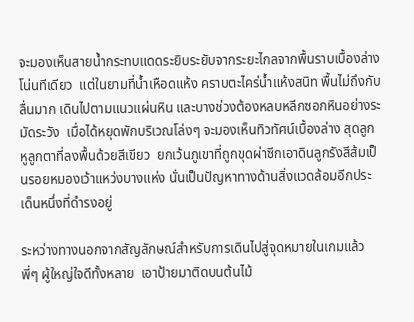จะมองเห็นสายน้ำกระทบแดดระยิบระยับจากระยะไกลจากพื้นราบเบื้องล่างโน่นทีเดียว  แต่ในยามที่น้ำเหือดแห้ง คราบตะไคร่น้ำแห้งสนิท พื้นไม่ถึงกับลื่นมาก เดินไปตามแนวแผ่นหิน และบางช่วงต้องหลบหลีกซอกหินอย่างระมัดระวัง  เมื่อได้หยุดพักบริเวณโล่งๆ จะมองเห็นทิวทัศน์เบื้องล่าง สุดลูกหูลูกตาที่ลงพื้นด้วยสีเขียว  ยกเว้นภูเขาที่ถูกขุดผ่าซีกเอาดินลูกรังสีส้มเป็นรอยหมองเว้าแหว่งบางแห่ง นั่นเป็นปัญหาทางด้านสิ่งแวดล้อมอีกประเด็นหนึ่งที่ดำรงอยู่

ระหว่างทางนอกจากสัญลักษณ์สำหรับการเดินไปสู่จุดหมายในเกมแล้ว  พี่ๆ ผู้ใหญ่ใจดีทั้งหลาย  เอาป้ายมาติดบนต้นไม้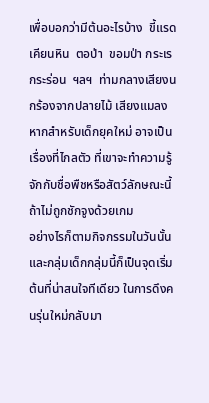เพื่อบอกว่ามีต้นอะไรบ้าง  ขี้แรด เคียนหิน  ตอป่า  ขอมป่า กระเรกระร่อน  ฯลฯ  ท่ามกลางเสียงนกร้องจากปลายไม้ เสียงแมลง หากสำหรับเด็กยุคใหม่ อาจเป็นเรื่องที่ไกลตัว ที่เขาจะทำความรู้จักกับชื่อพืชหรือสัตว์ลักษณะนี้ถ้าไม่ถูกชักจูงด้วยเกม
อย่างไรก็ตามกิจกรรมในวันนั้นและกลุ่มเด็กกลุ่มนี้ก็เป็นจุดเริ่มต้นที่น่าสนใจทีเดียว ในการดึงคนรุ่นใหม่กลับมา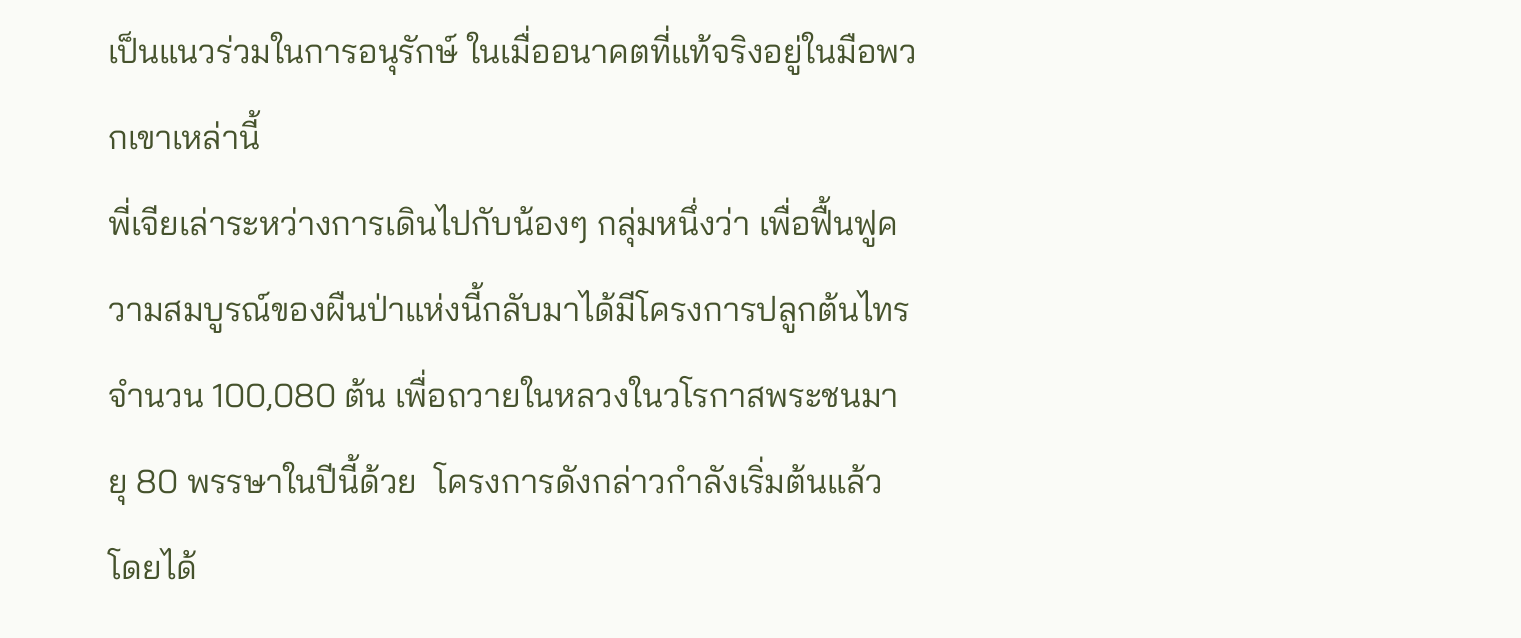เป็นแนวร่วมในการอนุรักษ์ ในเมื่ออนาคตที่แท้จริงอยู่ในมือพวกเขาเหล่านี้
พี่เจียเล่าระหว่างการเดินไปกับน้องๆ กลุ่มหนึ่งว่า เพื่อฟื้นฟูความสมบูรณ์ของผืนป่าแห่งนี้กลับมาได้มีโครงการปลูกต้นไทรจำนวน 100,080 ต้น เพื่อถวายในหลวงในวโรกาสพระชนมายุ 80 พรรษาในปีนี้ด้วย  โครงการดังกล่าวกำลังเริ่มต้นแล้ว โดยได้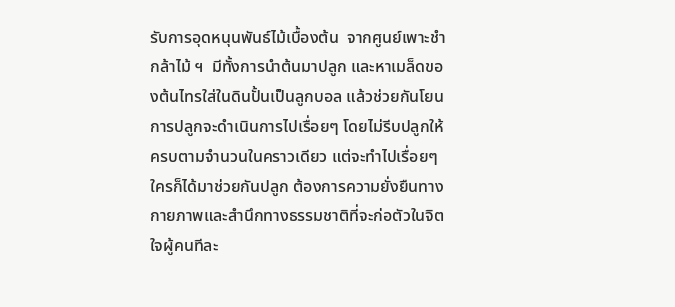รับการอุดหนุนพันธ์ไม้เบื้องต้น  จากศูนย์เพาะชำกล้าไม้ ฯ  มีทั้งการนำต้นมาปลูก และหาเมล็ดของต้นไทรใส่ในดินปั้นเป็นลูกบอล แล้วช่วยกันโยน  การปลูกจะดำเนินการไปเรื่อยๆ โดยไม่รีบปลูกให้ครบตามจำนวนในคราวเดียว แต่จะทำไปเรื่อยๆ ใครก็ได้มาช่วยกันปลูก ต้องการความยั่งยืนทางกายภาพและสำนึกทางธรรมชาติที่จะก่อตัวในจิตใจผู้คนทีละ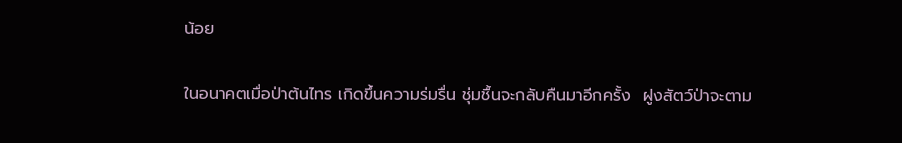น้อย

ในอนาคตเมื่อป่าต้นไทร เกิดขึ้นความร่มรื่น ชุ่มชื้นจะกลับคืนมาอีกครั้ง  ฝูงสัตว์ป่าจะตาม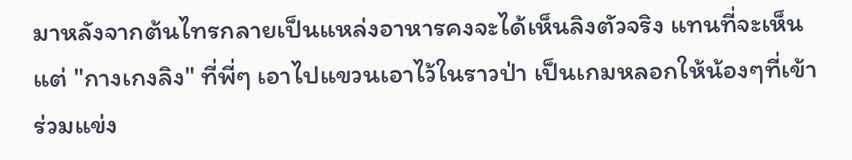มาหลังจากต้นไทรกลายเป็นแหล่งอาหารคงจะได้เห็นลิงตัวจริง แทนที่จะเห็นแต่ "กางเกงลิง" ที่พี่ๆ เอาไปแขวนเอาไว้ในราวป่า เป็นเกมหลอกให้น้องๆที่เข้าร่วมแข่ง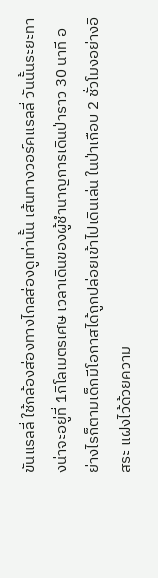ขันแรลลี่ ใช้กล้องส่องทางไกลส่องดูเท่านั้น เส้นทางวอร์คแรลลี่ วันนั้นระยะทางน่าจะอยู่ที่ 1กิโลเมตรเศษ เวลาเดินของผู้ชำนาญการเดินป่าราว 30 นาที อย่างไรก็ตามเด็กมีโอกาสได้ถูกปล่อยเข้าไปเดินเล่น ในป่าเกือบ 2 ชั่วโมงอย่างอิสระ แฝงไว้ด้วยความ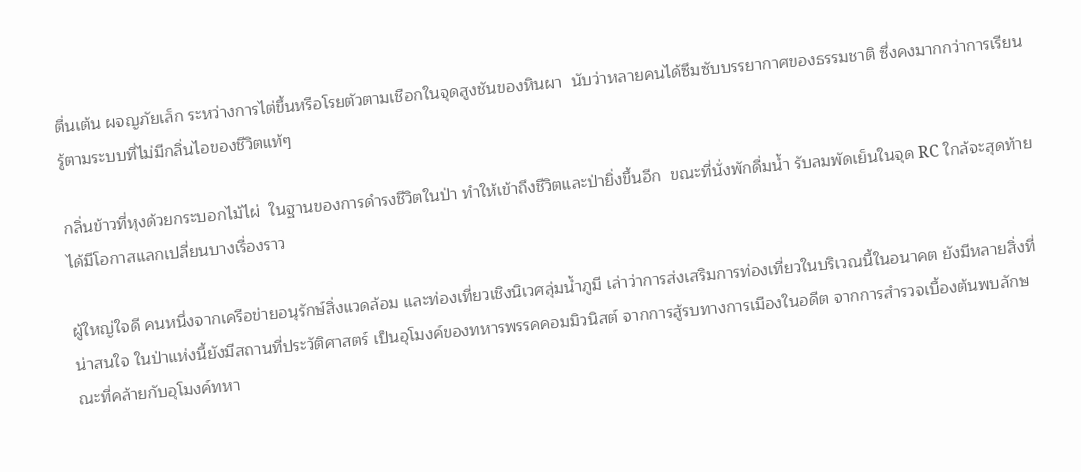ตื่นเต้น ผจญภัยเล็ก ระหว่างการไต่ขึ้นหรือโรยตัวตามเชือกในจุดสูงชันของหินผา  นับว่าหลายคนได้ซึมซับบรรยากาศของธรรมชาติ ซึ่งคงมากกว่าการเรียนรู้ตามระบบที่ไม่มีกลิ่นไอของชีวิตแท้ๆ

กลิ่นข้าวที่หุงด้วยกระบอกไม้ไผ่  ในฐานของการดำรงชีวิตในป่า ทำให้เข้าถึงชีวิตและป่ายิ่งขึ้นอีก  ขณะที่นั่งพักดื่มน้ำ รับลมพัดเย็นในจุด RC ใกล้จะสุดท้าย  ได้มีโอกาสแลกเปลี่ยนบางเรื่องราว

ผู้ใหญ่ใจดี คนหนึ่งจากเครือข่ายอนุรักษ์สิ่งแวดล้อม และท่องเที่ยวเชิงนิเวศลุ่มน้ำภูมี เล่าว่าการส่งเสริมการท่องเที่ยวในบริเวณนี้ในอนาคต ยังมีหลายสิ่งที่น่าสนใจ ในป่าแห่งนี้ยังมีสถานที่ประวัติศาสตร์ เป็นอุโมงค์ของทหารพรรคคอมมิวนิสต์ จากการสู้รบทางการเมืองในอดีต จากการสำรวจเบื้องต้นพบลักษณะที่คล้ายกับอุโมงค์ทหา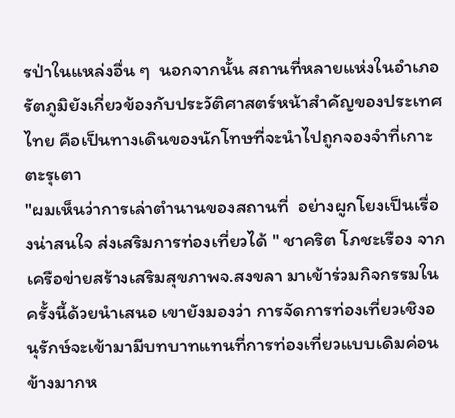รป่าในแหล่งอื่น ๆ  นอกจากนั้น สถานที่หลายแห่งในอำเภอรัตภูมิยังเกี่ยวข้องกับประวัติศาสตร์หน้าสำคัญของประเทศไทย คือเป็นทางเดินของนักโทษที่จะนำไปถูกจองจำที่เกาะตะรุเตา
"ผมเห็นว่าการเล่าตำนานของสถานที่  อย่างผูกโยงเป็นเรื่องน่าสนใจ ส่งเสริมการท่องเที่ยวได้ " ชาคริต โภชะเรือง จากเครือข่ายสร้างเสริมสุขภาพจ.สงขลา มาเข้าร่วมกิจกรรมในครั้งนี้ด้วยนำเสนอ เขายังมองว่า การจัดการท่องเที่ยวเชิงอนุรักษ์จะเข้ามามีบทบาทแทนที่การท่องเที่ยวแบบเดิมค่อนข้างมากห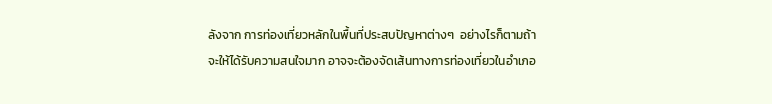ลังจาก การท่องเที่ยวหลักในพื้นที่ประสบปัญหาต่างๆ  อย่างไรก็ตามถ้าจะให้ได้รับความสนใจมาก อาจจะต้องจัดเส้นทางการท่องเที่ยวในอำเภอ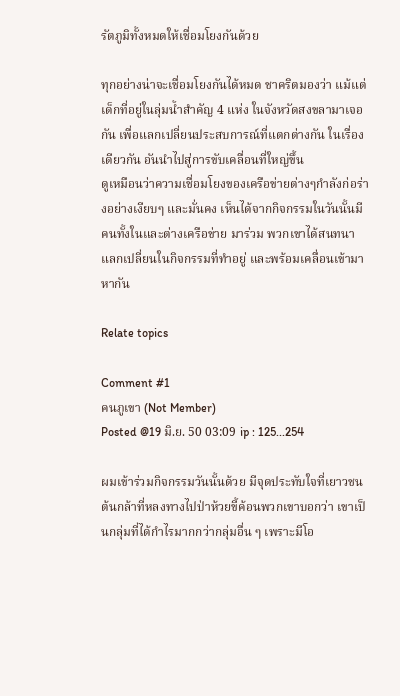รัตภูมิทั้งหมดให้เชื่อมโยงกันด้วย

ทุกอย่างน่าจะเชื่อมโยงกันได้หมด ชาคริตมองว่า แม้แต่เด็กที่อยู่ในลุ่มน้ำสำคัญ 4 แห่ง ในจังหวัดสงขลามาเจอกัน เพื่อแลกเปลี่ยนประสบการณ์ที่แตกต่างกัน ในเรื่องเดียวกัน อันนำไปสู่การขับเคลื่อนที่ใหญ่ขึ้น
ดูเหมือนว่าความเชื่อมโยงของเครือข่ายต่างๆกำลังก่อร่างอย่างเงียบๆ และมั่นคง เห็นได้จากกิจกรรมในวันนั้นมีคนทั้งในและต่างเครือข่าย มาร่วม พวกเขาได้สนทนาแลกเปลี่ยนในกิจกรรมที่ทำอยู่ และพร้อมเคลื่อนเข้ามาหากัน

Relate topics

Comment #1
คนภูเขา (Not Member)
Posted @19 มิ.ย. 50 03:09 ip : 125...254

ผมเข้าร่วมกิจกรรมวันนั้นด้วย มีจุดประทับใจที่เยาวชนต้นกล้าที่หลงทางไปป่าห้วยขี้ค้อนพวกเขาบอกว่า เขาเป็นกลุ่มที่ได้กำไรมากกว่ากลุ่มอื่น ๆ เพราะมีโอ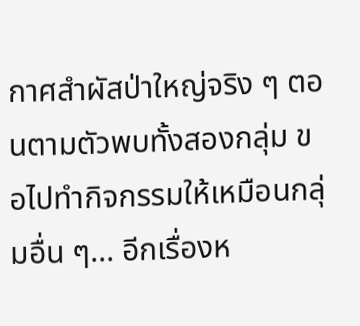กาศสำผัสป่าใหญ่จริง ๆ ตอนตามตัวพบทั้งสองกลุ่ม ขอไปทำกิจกรรมให้เหมือนกลุ่มอื่น ๆ... อีกเรื่องห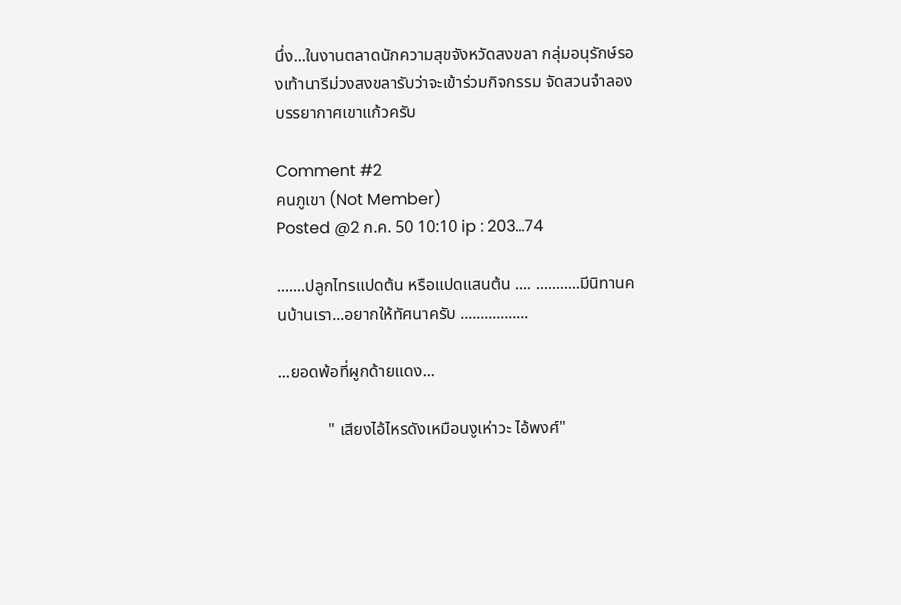นึ่ง...ในงานตลาดนักความสุขจังหวัดสงขลา กลุ่มอนุรักษ์รองเท้านารีม่วงสงขลารับว่าจะเข้าร่วมกิจกรรม จัดสวนจำลองบรรยากาศเขาแก้วครับ

Comment #2
คนภูเขา (Not Member)
Posted @2 ก.ค. 50 10:10 ip : 203...74

.......ปลูกไทรแปดต้น หรือแปดแสนต้น .... ...........มีนิทานคนบ้านเรา...อยากให้ทัศนาครับ .................

...ยอดพ้อที่ผูกด้ายแดง...

            " เสียงไอ้ไหรดังเหมือนงูเห่าวะ ไอ้พงศ์"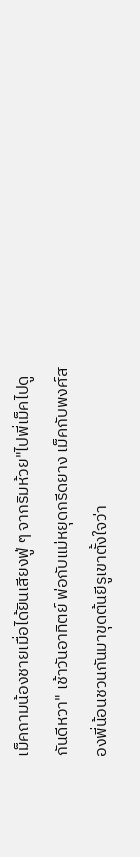เม็คถามน้องชายเมื่อได้ยินเสียงฟู่ ๆ จากริมห้วย"ไปพี่เม็คไปดูกันดีหวา" เช้าวันอาทิตย์ พ่อกับแม่หยุดกรีดยาง เม็คกับพงศ์สองพี่น้อนชวนกันมาขุดต้นยีรูเขาตั้งใจว่า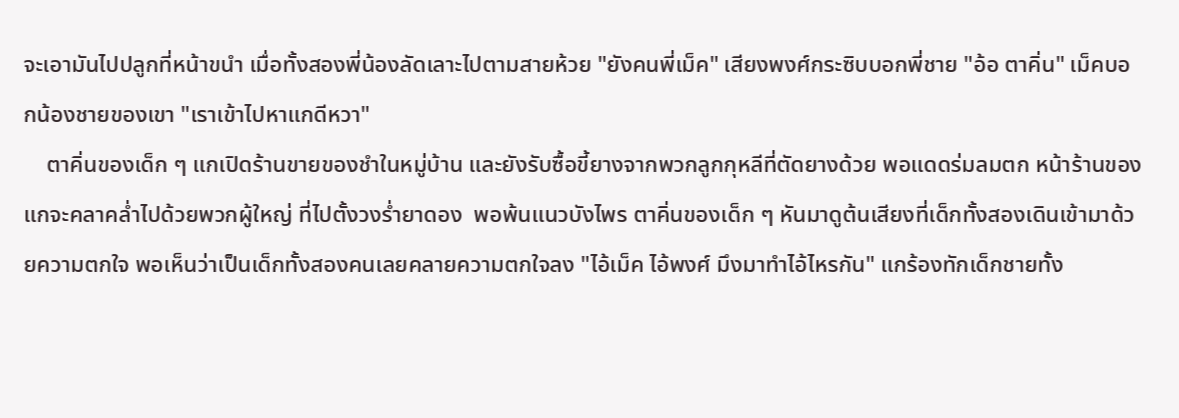จะเอามันไปปลูกที่หน้าขนำ เมื่อทั้งสองพี่น้องลัดเลาะไปตามสายห้วย "ยังคนพี่เม็ค" เสียงพงศ์กระซิบบอกพี่ชาย "อ้อ ตาคิ่น" เม็คบอกน้องชายของเขา "เราเข้าไปหาแกดีหวา"
    ตาคิ่นของเด็ก ๆ แกเปิดร้านขายของชำในหมู่บ้าน และยังรับซื้อขี้ยางจากพวกลูกกุหลีที่ตัดยางด้วย พอแดดร่มลมตก หน้าร้านของแกจะคลาคล่ำไปด้วยพวกผู้ใหญ่ ที่ไปตั้งวงร่ำยาดอง  พอพ้นแนวบังไพร ตาคิ่นของเด็ก ๆ หันมาดูต้นเสียงที่เด็กทั้งสองเดินเข้ามาด้วยความตกใจ พอเห็นว่าเป็นเด็กทั้งสองคนเลยคลายความตกใจลง "ไอ้เม็ค ไอ้พงศ์ มึงมาทำไอ้ไหรกัน" แกร้องทักเด็กชายทั้ง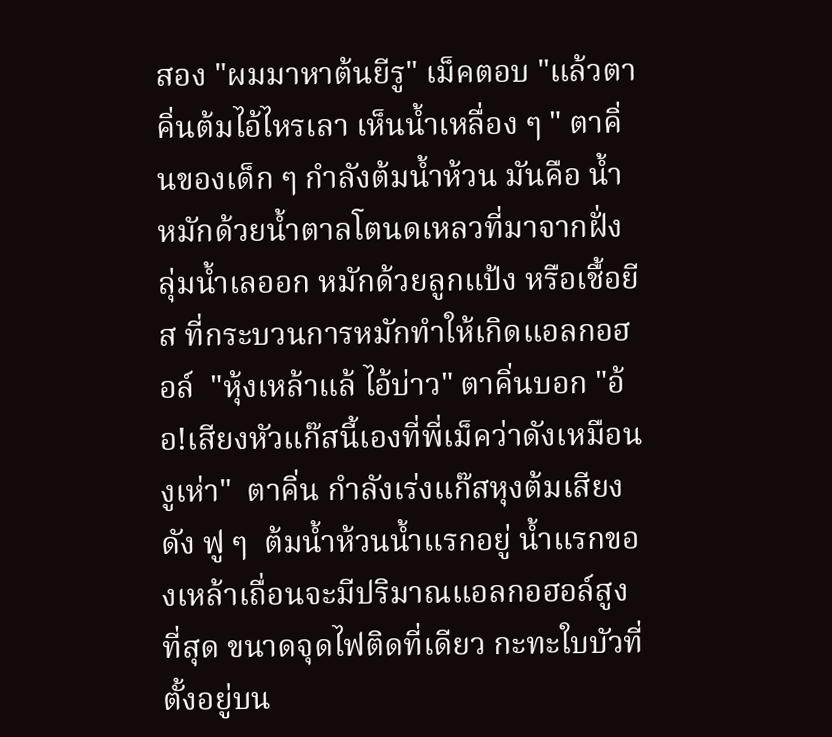สอง "ผมมาหาต้นยีรู" เม็คตอบ "แล้วตาคิ่นต้มไอ้ไหรเลา เห็นน้ำเหลื่อง ๆ " ตาคิ่นของเด็ก ๆ กำลังต้มน้ำห้วน มันคือ น้ำหมักด้วยน้ำตาลโตนดเหลวที่มาจากฝั่งลุ่มน้ำเลออก หมักด้วยลูกแป้ง หรือเชื้อยีส ที่กระบวนการหมักทำให้เกิดแอลกอฮอล์  "หุ้งเหล้าแล้ ไอ้บ่าว" ตาคิ่นบอก "อ้อ!เสียงหัวแก๊สนี้เองที่พี่เม็คว่าดังเหมือนงูเห่า"  ตาคิ่น กำลังเร่งแก๊สหุงต้มเสียงดัง ฟู ๆ  ต้มน้ำห้วนน้ำแรกอยู่ น้ำแรกของเหล้าเถื่อนจะมีปริมาณแอลกอฮอล์สูงที่สุด ขนาดจุดไฟติดที่เดียว กะทะใบบัวที่ตั้งอยู่บน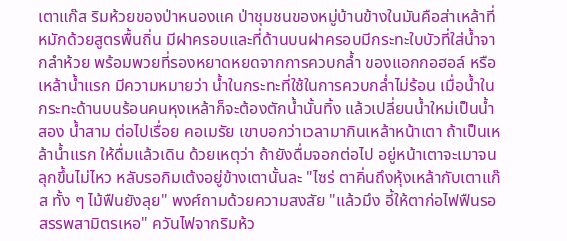เตาแก๊ส ริมห้วยของป่าหนองแค ป่าชุมชนของหมู่บ้านข้างในมันคือส่าเหล้าที่หมักด้วยสูตรพื้นถิ่น มีฝาครอบและที่ด้านบนฝาครอบมีกระทะใบบัวที่ใส่น้ำจากลำห้วย พร้อมพวยที่รองหยาดหยดจากการควบกล้ำ ของแอกกอฮอล์ หรือเหล้าน้ำแรก มีความหมายว่า น้ำในกระทะที่ใช้ในการควบกล่ำไม่ร้อน เมื่อน้ำในกระทะด้านบนร้อนคนหุงเหล้าก็จะต้องตักน้ำนั้นทิ้ง แล้วเปลี่ยนน้ำใหม่เป็นน้ำสอง น้ำสาม ต่อไปเรื่อย คอเมรัย เขาบอกว่าเวลามากินเหล้าหน้าเตา ถ้าเป็นเหล้าน้ำแรก ให้ดื่มแล้วเดิน ด้วยเหตุว่า ถ้ายังดื่มจอกต่อไป อยู่หน้าเตาจะเมาจนลุกขึ้นไม่ไหว หลับรอกิมเต้งอยู่ข้างเตานั้นละ "ไซร่ ตาคิ่นถึงหุ้งเหล้ากับเตาแก๊ส ทั้ง ๆ ไม้ฟืนยังลุย" พงศ์ถามด้วยความสงสัย "แล้วมึง อี้ให้ตาก่อไฟฟืนรอสรรพสามิตรเหอ" ควันไฟจากริมห้ว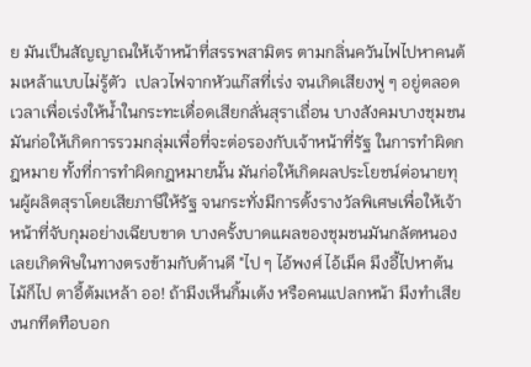ย มันเป็นสัญญาณให้เจ้าหน้าที่สรรพสามิตร ตามกลิ่นควันไฟไปหาคนต้มเหล้าแบบไม่รู้ตัว  เปลวไฟจากหัวแก๊สที่เร่ง จนเกิดเสียงฟู ๆ อยู่ตลอดเวลาเพื่อเร่งให้น้ำในกระทะเดื่อดเสียกลั่นสุราเถื่อน บางสังคมบางชุมชนมันก่อให้เกิดการรวมกลุ่มเพื่อที่จะต่อรองกับเจ้าหน้าที่รัฐ ในการทำผิดกฎหมาย ทั้งที่การทำผิดกฎหมายนั้น มันก่อให้เกิดผลประโยชน์ต่อนายทุนผู้ผลิตสุราโดยเสียภาษีให้รัฐ จนกระทั่งมีการตั้งรางวัลพิเศษเพื่อให้เจ้าหน้าที่จับกุมอย่างเฉียบขาด บางครั้งบาดแผลของชุมชนมันกลัดหนอง เลยเกิดพิษในทางตรงข้ามกับด้านดี "ไป ๆ ไอ้พงศ์ ไอ้เม็ค มึงอี้ไปหาต้นไม้ก็ไป ตาอี้ต้มเหล้า ออ! ถ้ามีงเห็นกิ้มเต้ง หรือคนแปลกหน้า มึงทำเสียงนกทึดทือบอก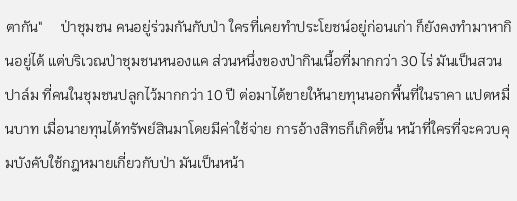ตากัน"     ป่าชุมชน คนอยู่ร่วมกันกับป่า ใครที่เคยทำประโยชน์อยู่ก่อนเก่า ก็ยังคงทำมาหากินอยู่ได้ แต่บริเวณป่าชุมชนหนองแค ส่วนหนึ่งของป่ากินเนื้อที่มากกว่า 30 ไร่ มันเป็นสวนปาล์ม ที่คนในชุมชนปลูกไว้มากกว่า 10 ปี ต่อมาได้ขายให้นายทุนนอกพื้นที่ในราคา แปดหมื่นบาท เมื่อนายทุนได้ทรัพย์สินมาโดยมีค่าใช้จ่าย การอ้างสิทธก็เกิดขี้น หน้าที่ใครที่จะควบคุมบังคับใช้กฎหมายเกี่ยวกับป่า มันเป็นหน้า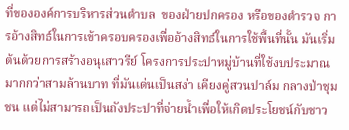ที่ขององค์การบริหารส่วนตำบล  ของฝ่ายปกครอง หรือของตำรวจ การอ้างสิทธ์ในการเข้าครอบครองเพื่ออ้างสิทธ์ในการใช้พื้นที่นั้น มันเริ่มต้นด้วยการสร้างอนุเสาวรีย์ โครงการประปาหมู่บ้านที่ใช้งบประมาณมากกว่าสามล้านบาท ที่มันเด่นเป็นสง่า เคียงคู่สวนปาล์ม กลางป่าชุมชน แต่ไม่สามารถเป็นถังประปาที่จ่ายน้ำเพื่อให้เกิดประโยชน์กับชาว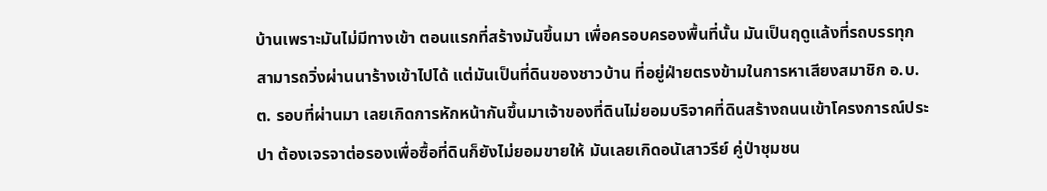บ้านเพราะมันไม่มีทางเข้า ตอนแรกที่สร้างมันขึ้นมา เพื่อครอบครองพื้นที่นั้น มันเป็นฤดูแล้งที่รถบรรทุกสามารถวิ่งผ่านนาร้างเข้าไปได้ แต่มันเป็นที่ดินของชาวบ้าน ที่อยู่ฝ่ายตรงข้ามในการหาเสียงสมาชิก อ.บ.ต. รอบที่ผ่านมา เลยเกิดการหักหน้ากันขึ้นมาเจ้าของที่ดินไม่ยอมบริจาคที่ดินสร้างถนนเข้าโครงการณ์ประปา ต้องเจรจาต่อรองเพื่อซื้อที่ดินก็ยังไม่ยอมขายให้ มันเลยเกิดอนัเสาวรีย์ คู่ป่าชุมชน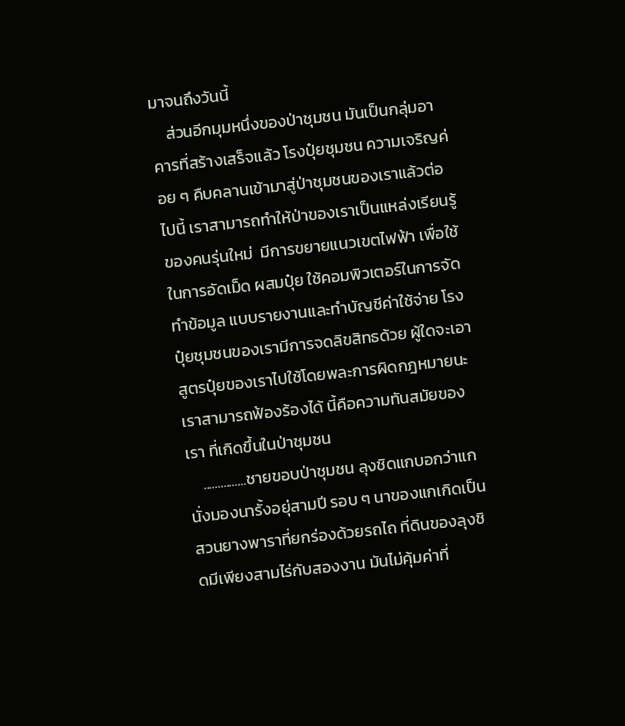มาจนถึงวันนี้
    ส่วนอีกมุมหนึ่งของป่าชุมชน มันเป็นกลุ่มอาคารที่สร้างเสร็จแล้ว โรงปุ๋ยชุมชน ความเจริญค่อย ๆ คืบคลานเข้ามาสู่ป่าชุมชนของเราแล้วต่อไปนี้ เราสามารถทำให้ป่าของเราเป็นแหล่งเรียนรู้ของคนรุ่นใหม่  มีการขยายแนวเขตไฟฟ้า เพื่อใช้ในการอัดเม็ด ผสมปุ๋ย ใช้คอมพิวเตอร์ในการจัดทำข้อมูล แบบรายงานและทำบัญชีค่าใช้จ่าย โรงปุ๋ยชุมชนของเรามีการจดลิขสิทธด้วย ผู้ใดจะเอาสูตรปุ๋ยของเราไปใช้โดยพละการผิดกฎหมายนะ เราสามารถฟ้องร้องได้ นี้คือความทันสมัยของเรา ที่เกิดขึ้นในป่าชุมชน
    ...............ชายขอบป่าชุมชน ลุงชิดแกบอกว่าแกนั่งมองนารั้งอยุ่สามปี รอบ ๆ นาของแกเกิดเป็นสวนยางพาราที่ยกร่องด้วยรถไถ ที่ดินของลุงชิดมีเพียงสามไร่กับสองงาน มันไม่คุ้มค่าที่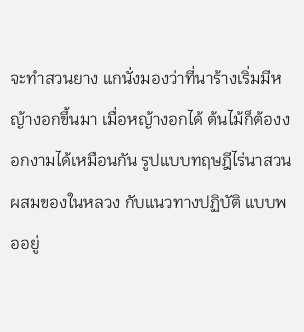จะทำสวนยาง แกนั่งมองว่าที่นาร้างเริ่มมีหญ้างอกขึ้นมา เมื่อหญ้างอกได้ ต้นไม้ก็ต้องงอกงามได้เหมือนกัน รูปแบบทฤษฎีไร่นาสวนผสมของในหลวง กับแนวทางปฏิบัติ แบบพออยู่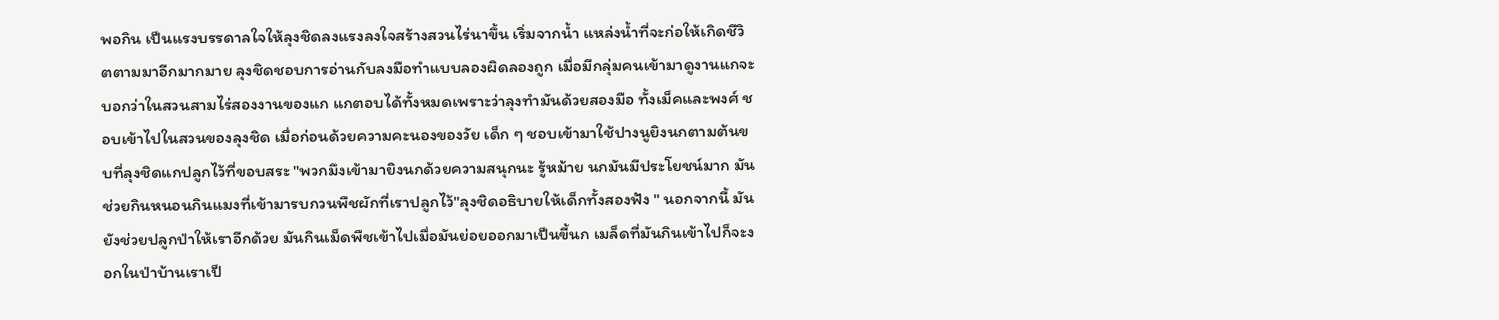พอกิน เป็นแรงบรรดาลใจให้ลุงชิดลงแรงลงใจสร้างสวนไร่นาขึ้น เริ่มจากน้ำ แหล่งน้ำที่จะก่อให้เกิดชีวิตตามมาอีกมากมาย ลุงชิดชอบการอ่านกับลงมือทำแบบลองผิดลองถูก เมื่อมีกลุ่มคนเข้ามาดูงานแกจะบอกว่าในสวนสามไร่สองงานของแก แกตอบได้ทั้งหมดเพราะว่าลุงทำมันด้วยสองมือ ทั้งเม็คและพงศ์ ชอบเข้าไปในสวนของลุงชิด เมื่อก่อนด้วยความคะนองของวัย เด็ก ๆ ชอบเข้ามาใช้ปางนูยิงนกตามต้นขบที่ลุงชิดแกปลูกไว้ที่ขอบสระ "พวกมึงเข้ามายิงนกด้วยความสนุกนะ รู้หม้าย นกมันมีประโยชน์มาก มันช่วยกินหนอนกินแมงที่เข้ามารบกวนพืชผักที่เราปลูกไว้"ลุงชิดอธิบายให้เด็กทั้งสองฟัง " นอกจากนี้ มันยังช่วยปลูกป่าให้เราอีกด้วย มันกินเม็ดพืชเข้าไปเมื่อมันย่อยออกมาเป็นขี้นก เมล็ดที่มันกินเข้าไปก็จะงอกในป่าบ้านเราเป็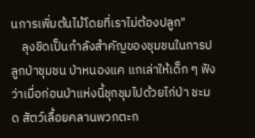นการเพิ่มต้นไม้โดยที่เราไม่ต้องปลูก"
    ลุงชิดเป็นกำลังสำคัญของชุมชนในการปลูกป่าชุมชน ป่าหนองแค แกเล่าให้เด็ก ๆ ฟังว่าเมื่อก่อนป่าแห่งนี้ชุกชุมไปด้วยไก่ป่า ชะมด สัตว์เลื้อยคลานพวกตะก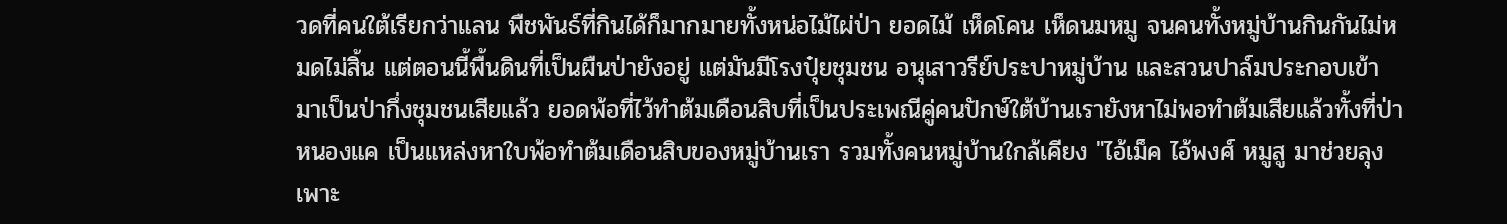วดที่คนใต้เรียกว่าแลน พืชพันธ์ที่กินได้ก็มากมายทั้งหน่อไม้ไผ่ป่า ยอดไม้ เห็ดโคน เห็ดนมหมู จนคนทั้งหมู่บ้านกินกันไม่หมดไม่สิ้น แต่ตอนนี้พื้นดินที่เป็นผืนป่ายังอยู่ แต่มันมีโรงปุ๋ยชุมชน อนุเสาวรีย์ประปาหมู่บ้าน และสวนปาล์มประกอบเข้ามาเป็นป่ากึ่งชุมชนเสียแล้ว ยอดพ้อที่ไว้ทำต้มเดือนสิบที่เป็นประเพณีคู่คนปักษ์ใต้บ้านเรายังหาไม่พอทำต้มเสียแล้วทั้งที่ป่าหนองแค เป็นแหล่งหาใบพ้อทำต้มเดือนสิบของหมู่บ้านเรา รวมทั้งคนหมู่บ้านใกล้เคียง "ไอ้เม็ค ไอ้พงศ์ หมูสู มาช่วยลุงเพาะ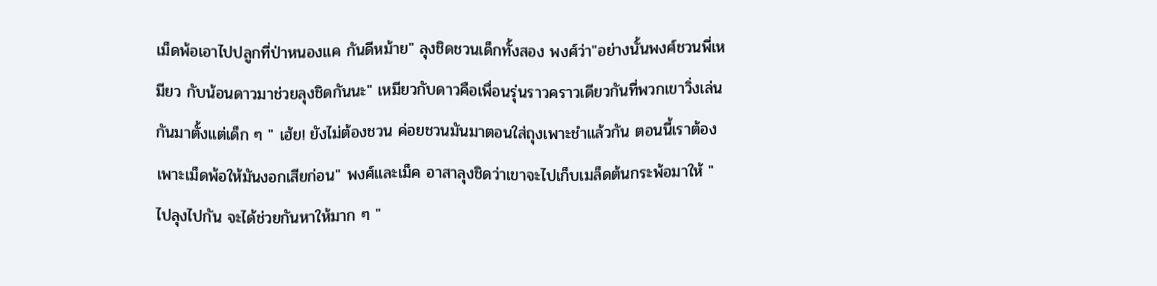เม็ดพ้อเอาไปปลูกที่ป่าหนองแค กันดีหม้าย" ลุงชิดชวนเด็กทั้งสอง พงศ์ว่า"อย่างนั้นพงศ์ชวนพี่เหมียว กับน้อนดาวมาช่วยลุงชิดกันนะ" เหมียวกับดาวคือเพื่อนรุ่นราวคราวเดียวกันที่พวกเขาวิ่งเล่นกันมาตั้งแต่เด็ก ๆ " เฮ้ย! ยังไม่ต้องชวน ค่อยชวนมันมาตอนใส่ถุงเพาะชำแล้วกัน ตอนนี้เราต้องเพาะเม็ดพ้อให้มันงอกเสียก่อน" พงศ์และเม็ค อาสาลุงชิดว่าเขาจะไปเก็บเมล็ดต้นกระพ้อมาให้ "ไปลุงไปกัน จะได้ช่วยกันหาให้มาก ๆ "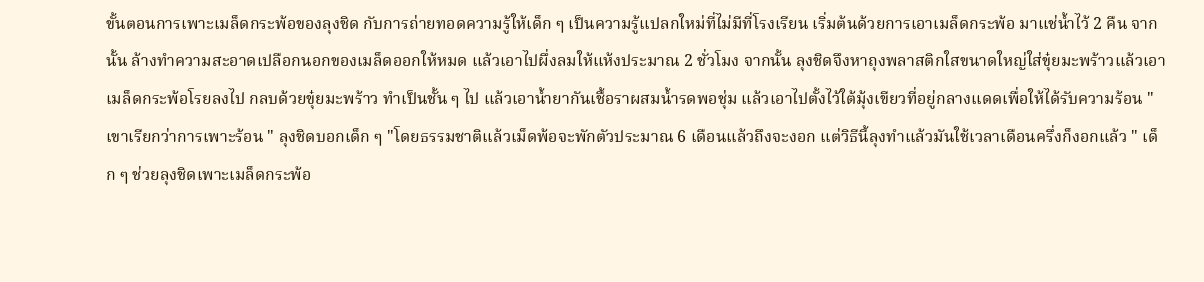ขั้นตอนการเพาะเมล็ดกระพ้อของลุงชิด กับการถ่ายทอดความรู้ให้เด็ก ๆ เป็นความรู้แปลกใหม่ที่ไม่มีที่โรงเรียน เริ่มต้นด้วยการเอาเมล็ดกระพ้อ มาแช่น้ำไว้ 2 คืน จากนั้น ล้างทำความสะอาดเปลือกนอกของเมล็ดออกให้หมด แล้วเอาไปผึ่งลมให้แห้งประมาณ 2 ชั่วโมง จากนั้น ลุงชิดจึงหาถุงพลาสติกใสขนาดใหญ่ใส่ขุ๋ยมะพร้าวแล้วเอาเมล็ดกระพ้อโรยลงไป กลบด้วยขุ๋ยมะพร้าว ทำเป็นชั้น ๆ ไป แล้วเอาน้ำยากันเชื้อราผสมน้ำรดพอชุ่ม แล้วเอาไปตั้งไว้ใต้มุ้งเขียวที่อยู่กลางแดดเพื่อให้ได้รับความร้อน "เขาเรียกว่าการเพาะร้อน " ลุงชิดบอกเด็ก ๆ "โดยธรรมชาติแล้วเม็ดพ้อจะพักตัวประมาณ 6 เดือนแล้วถึงจะงอก แต่วิธีนี้ลุงทำแล้วมันใช้เวลาเดือนครึ่งก็งอกแล้ว " เด็ก ๆ ช่วยลุงชิดเพาะเมล็ดกระพ้อ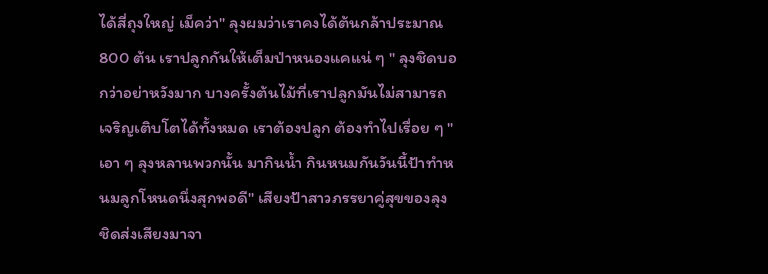ได้สี่ถุงใหญ่ เม็คว่า" ลุงผมว่าเราคงได้ต้นกล้าประมาณ 800 ต้น เราปลูกกันให้เต็มป่าหนองแคแน่ ๆ " ลุงชิดบอกว่าอย่าหวังมาก บางครั้งต้นไม้ที่เราปลูกมันไม่สามารถเจริญเติบโตได้ทั้งหมด เราต้องปลูก ต้องทำไปเรื่อย ๆ "เอา ๆ ลุงหลานพวกนั้น มากินน้ำ กินหนมกันวันนี้ป้าทำหนมลูกโหนดนึ่งสุกพอดี" เสียงป้าสาวภรรยาคู่สุขของลุงชิดส่งเสียงมาจา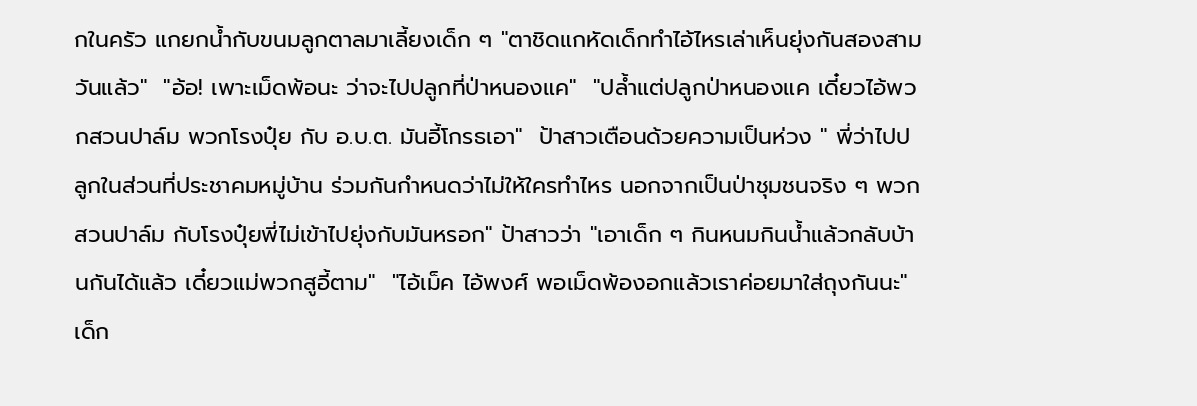กในครัว แกยกน้ำกับขนมลูกตาลมาเลี้ยงเด็ก ๆ "ตาชิดแกหัดเด็กทำไอ้ไหรเล่าเห็นยุ่งกันสองสามวันแล้ว"  "อ้อ! เพาะเม็ดพ้อนะ ว่าจะไปปลูกที่ป่าหนองแค"  "ปล้ำแต่ปลูกป่าหนองแค เดี๋ยวไอ้พวกสวนปาล์ม พวกโรงปุ๋ย กับ อ.บ.ต. มันอี้โกรธเอา"  ป้าสาวเตือนด้วยความเป็นห่วง " พี่ว่าไปปลูกในส่วนที่ประชาคมหมู่บ้าน ร่วมกันกำหนดว่าไม่ให้ใครทำไหร นอกจากเป็นป่าชุมชนจริง ๆ พวกสวนปาล์ม กับโรงปุ๋ยพี่ไม่เข้าไปยุ่งกับมันหรอก" ป้าสาวว่า "เอาเด็ก ๆ กินหนมกินน้ำแล้วกลับบ้านกันได้แล้ว เดี๋ยวแม่พวกสูอี้ตาม"  "ไอ้เม็ค ไอ้พงศ์ พอเม็ดพ้องอกแล้วเราค่อยมาใส่ถุงกันนะ" เด็ก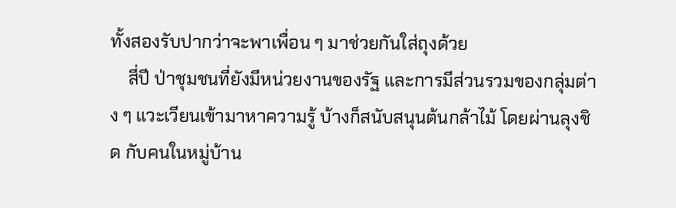ทั้งสองรับปากว่าจะพาเพื่อน ๆ มาช่วยกันใส่ถุงด้วย
    สี่ปี ป่าชุมชนที่ยังมีหน่วยงานของรัฐ และการมีส่วนรวมของกลุ่มต่าง ๆ แวะเวียนเข้ามาหาความรู้ บ้างก็สนับสนุนต้นกล้าไม้ โดยผ่านลุงชิด กับคนในหมู่บ้าน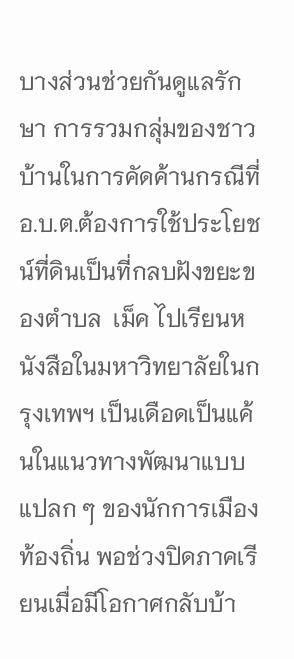บางส่วนช่วยกันดูแลรักษา การรวมกลุ่มของชาวบ้านในการคัดค้านกรณีที่ อ.บ.ต.ต้องการใช้ประโยชน์ที่ดินเป็นที่กลบฝังขยะของตำบล  เม็ค ไปเรียนหนังสือในมหาวิทยาลัยในกรุงเทพฯ เป็นเดือดเป็นแค้นในแนวทางพัฒนาแบบแปลก ๆ ของนักการเมืองท้องถิ่น พอช่วงปิดภาคเรียนเมื่อมีโอกาศกลับบ้า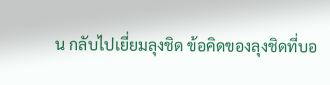น กลับไปเยี่ยมลุงชิด ข้อคิดของลุงชิดที่บอ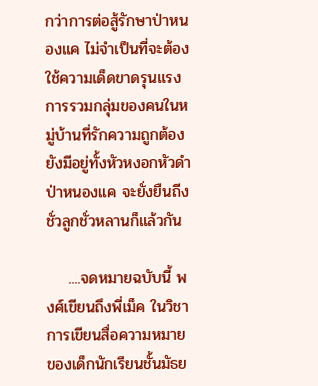กว่าการต่อสู้รักษาป่าหนองแค ไม่จำเป็นที่จะต้องใช้ความเด็ดขาดรุนแรง การรวมกลุ่มของคนในหมู่บ้านที่รักความถูกต้อง ยังมีอยู่ทั้งหัวหงอกหัวดำ ป่าหนองแค จะยั่งยืนถีงชั่วลูกชั่วหลานก็แล้วกัน

    ....จดหมายฉบับนี้ พงศ์เขียนถึงพี่เม็ค ในวิชาการเขียนสื่อความหมาย ของเด็กนักเรียนชั้นมัธย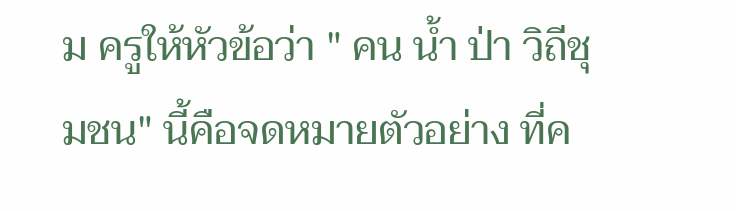ม ครูให้หัวข้อว่า " คน น้ำ ป่า วิถีชุมชน" นี้คือจดหมายตัวอย่าง ที่ค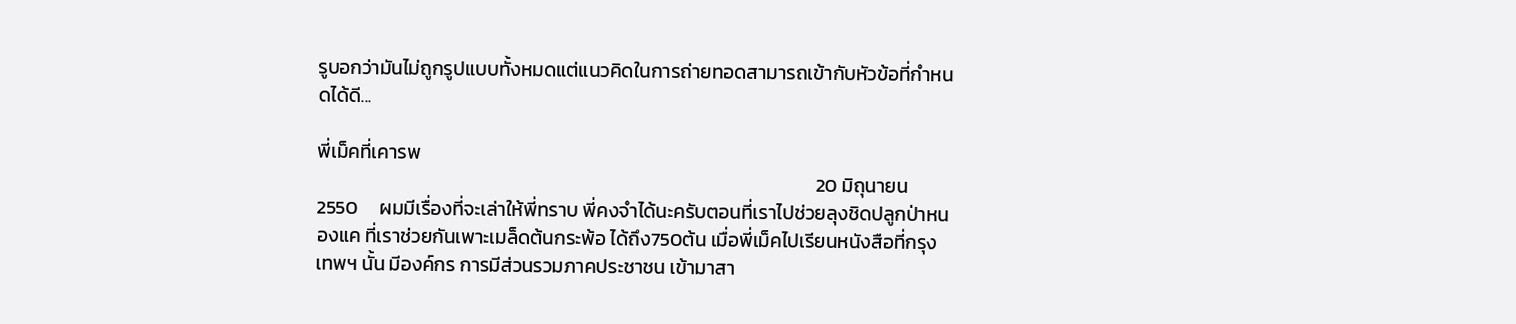รูบอกว่ามันไม่ถูกรูปแบบทั้งหมดแต่แนวคิดในการถ่ายทอดสามารถเข้ากับหัวข้อที่กำหนดได้ดี...

พี่เม็คที่เคารพ
                                                                                                                  20 มิถุนายน 2550     ผมมีเรื่องที่จะเล่าให้พี่ทราบ พี่คงจำได้นะครับตอนที่เราไปช่วยลุงชิดปลูกป่าหนองแค ที่เราช่วยกันเพาะเมล็ดต้นกระพ้อ ได้ถึง750ต้น เมื่อพี่เม็คไปเรียนหนังสือที่กรุงเทพฯ นั้น มีองค์กร การมีส่วนรวมภาคประชาชน เข้ามาสา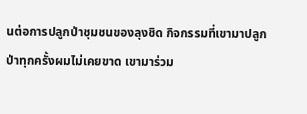นต่อการปลูกป่าชุมชนของลุงชิด กิจกรรมที่เขามาปลูกป่าทุกครั้งผมไม่เคยขาด เขามาร่วม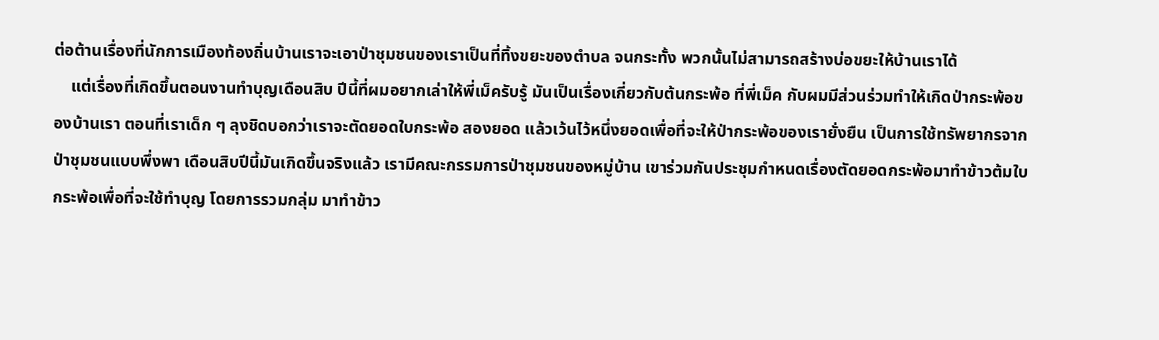ต่อต้านเรื่องที่นักการเมืองท้องถิ่นบ้านเราจะเอาป่าชุมชนของเราเป็นที่ทิ้งขยะของตำบล จนกระทั้ง พวกนั้นไม่สามารถสร้างบ่อขยะให้บ้านเราได้
    แต่เรื่องที่เกิดขึ้นตอนงานทำบุญเดือนสิบ ปีนี้ที่ผมอยากเล่าให้พี่เม็ครับรู้ มันเป็นเรื่องเกี่ยวกับต้นกระพ้อ ที่พี่เม็ค กับผมมีส่วนร่วมทำให้เกิดป่ากระพ้อของบ้านเรา ตอนที่เราเด็ก ๆ ลุงชิดบอกว่าเราจะตัดยอดใบกระพ้อ สองยอด แล้วเว้นไว้หนึ่งยอดเพื่อที่จะให้ป่ากระพ้อของเรายั่งยืน เป็นการใช้ทรัพยากรจากป่าชุมชนแบบพึ่งพา เดือนสิบปีนี้มันเกิดขึ้นจริงแล้ว เรามีคณะกรรมการป่าชุมชนของหมู่บ้าน เขาร่วมกันประชุมกำหนดเรื่องตัดยอดกระพ้อมาทำข้าวต้มใบกระพ้อเพื่อที่จะใช้ทำบุญ โดยการรวมกลุ่ม มาทำข้าว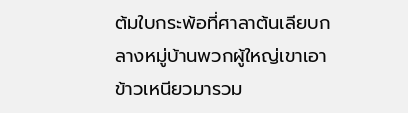ต้มใบกระพ้อที่ศาลาต้นเลียบกลางหมู่บ้านพวกผู้ใหญ่เขาเอาข้าวเหนียวมารวม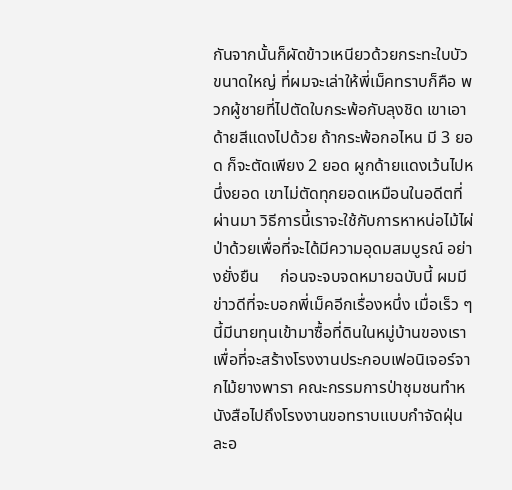กันจากนั้นก็ผัดข้าวเหนียวด้วยกระทะใบบัวขนาดใหญ่ ที่ผมจะเล่าให้พี่เม็คทราบก็คือ พวกผู้ชายที่ไปตัดใบกระพ้อกับลุงชิด เขาเอาด้ายสีแดงไปด้วย ถ้ากระพ้อกอไหน มี 3 ยอด ก็จะตัดเพียง 2 ยอด ผูกด้ายแดงเว้นไปหนึ่งยอด เขาไม่ตัดทุกยอดเหมือนในอดีตที่ผ่านมา วิธีการนี้เราจะใช้กับการหาหน่อไม้ไผ่ป่าด้วยเพื่อที่จะได้มีความอุดมสมบูรณ์ อย่างยั่งยืน     ก่อนจะจบจดหมายฉบับนี้ ผมมีข่าวดีที่จะบอกพี่เม็คอีกเรื่องหนึ่ง เมื่อเร็ว ๆ นี้มีนายทุนเข้ามาซื้อที่ดินในหมู่บ้านของเรา เพื่อที่จะสร้างโรงงานประกอบเฟอนิเจอร์จากไม้ยางพารา คณะกรรมการป่าชุมชนทำหนังสือไปถึงโรงงานขอทราบแบบกำจัดฝุ่นละอ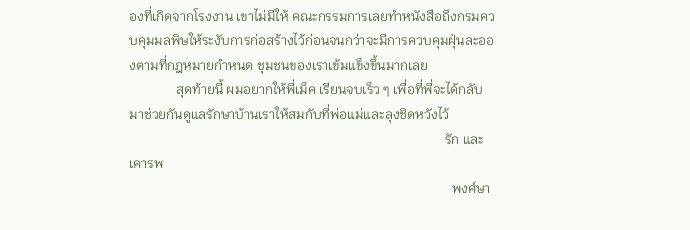องที่เกิดจากโรงงาน เขาไม่มีให้ คณะกรรมการเลยทำหนังสือถึงกรมควบคุมมลพิษให้ระงับการก่อสร้างไว้ก่อนจนกว่าจะมีการควบคุมฝุ่นละอองตามที่กฎหมายกำหนด ชุมชนของเราเข้มแข็งขึ้นมากเลย
              สุดท้ายนี้ ผมอยากให้พี่เม็ค เรียนจบเร็ว ๆ เพื่อที่พี่จะได้กลับมาช่วยกันดูแลรักษาบ้านเราให้สมกับที่พ่อแม่และลุงชิดหวังไว้
                                                                                              รัก และ เคารพ
                                                                                                พงศ์ษา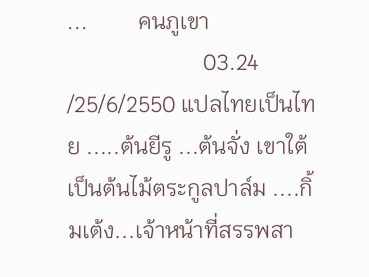...         คนภูเขา
                        03.24 /25/6/2550 แปลไทยเป็นไทย .....ต้นยีรู ...ต้นจั่ง เขาใต้  เป็นต้นไม้ตระกูลปาล์ม ....กิ้มเต้ง...เจ้าหน้าที่สรรพสา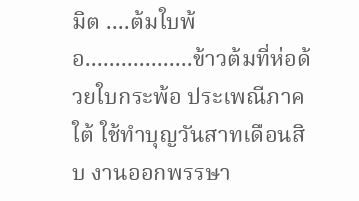มิต ....ต้มใบพ้อ..................ข้าวต้มที่ห่อด้วยใบกระพ้อ ประเพณีภาคใต้ ใช้ทำบุญวันสาทเดือนสิบ งานออกพรรษา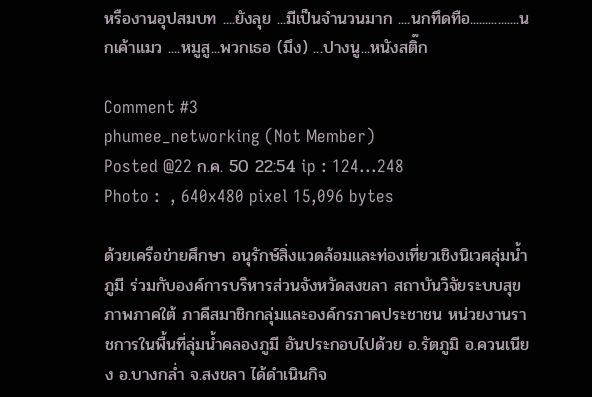หรืองานอุปสมบท ....ยังลุย ...มีเป็นจำนวนมาก ....นกทึดทือ................นกเค้าแมว ....หมูสู...พวกเธอ (มึง) ...ปางนู...หนังสติ๊ก

Comment #3
phumee_networking (Not Member)
Posted @22 ก.ค. 50 22:54 ip : 124...248
Photo :  , 640x480 pixel 15,096 bytes

ด้วยเครือข่ายศึกษา อนุรักษ์สิ่งแวดล้อมและท่องเที่ยวเชิงนิเวศลุ่มน้ำภูมี ร่วมกับองค์การบริหารส่วนจังหวัดสงขลา สถาบันวิจัยระบบสุขภาพภาคใต้ ภาคีสมาชิกกลุ่มและองค์กรภาคประชาชน หน่วยงานราชการในพื้นที่ลุ่มน้ำคลองภูมี อันประกอบไปด้วย อ.รัตภูมิ อ.ควนเนียง อ.บางกล่ำ จ.สงขลา ได้ดำเนินกิจ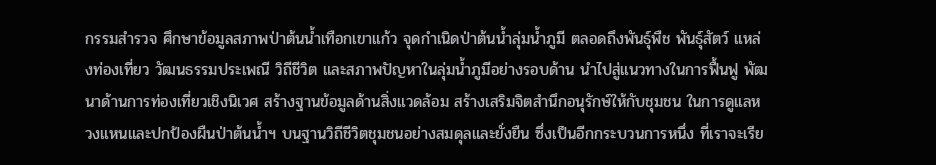กรรมสำรวจ ศึกษาข้อมูลสภาพป่าต้นน้ำเทือกเขาแก้ว จุดกำเนิดป่าต้นน้ำลุ่มน้ำภูมี ตลอดถึงพันธุ์พืช พันธุ์สัตว์ แหล่งท่องเที่ยว วัฒนธรรมประเพณี วิถีชีวิต และสภาพปัญหาในลุ่มน้ำภูมีอย่างรอบด้าน นำไปสู่แนวทางในการฟื้นฟู พัฒนาด้านการท่องเที่ยวเชิงนิเวศ สร้างฐานข้อมูลด้านสิ่งแวดล้อม สร้างเสริมจิตสำนึกอนุรักษ์ให้กับชุมชน ในการดูแลหวงแหนและปกป้องผืนป่าต้นน้ำฯ บนฐานวิถีชีวิตชุมชนอย่างสมดุลและยั่งยืน ซึ่งเป็นอีกกระบวนการหนึ่ง ที่เราจะเรีย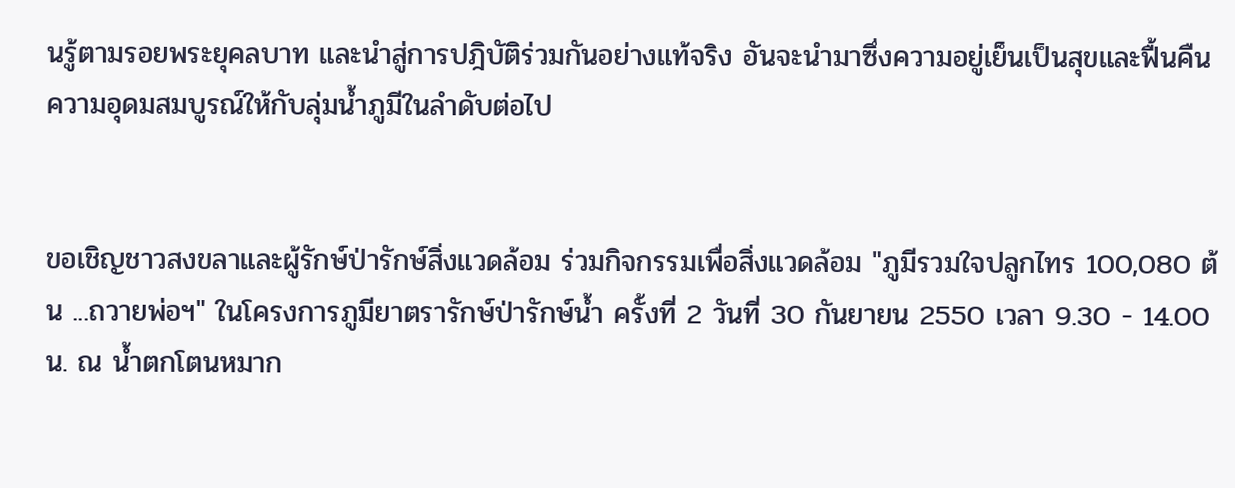นรู้ตามรอยพระยุคลบาท และนำสู่การปฎิบัติร่วมกันอย่างแท้จริง อันจะนำมาซึ่งความอยู่เย็นเป็นสุขและฟื้นคืนความอุดมสมบูรณ์ให้กับลุ่มน้ำภูมีในลำดับต่อไป


ขอเชิญชาวสงขลาและผู้รักษ์ป่ารักษ์สิ่งแวดล้อม ร่วมกิจกรรมเพื่อสิ่งแวดล้อม "ภูมีรวมใจปลูกไทร 100,080 ต้น ...ถวายพ่อฯ" ในโครงการภูมียาตรารักษ์ป่ารักษ์น้ำ ครั้งที่ 2 วันที่ 30 กันยายน 2550 เวลา 9.30 - 14.00 น. ณ น้ำตกโตนหมาก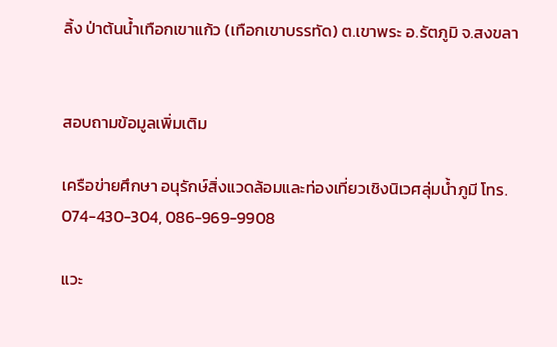ลิ้ง ป่าต้นน้ำเทือกเขาแก้ว (เทือกเขาบรรทัด) ต.เขาพระ อ.รัตภูมิ จ.สงขลา


สอบถามข้อมูลเพิ่มเติม

เครือข่ายศึกษา อนุรักษ์สิ่งแวดล้อมและท่องเที่ยวเชิงนิเวศลุ่มน้ำภูมี โทร. 074-430-304, 086-969-9908

แวะ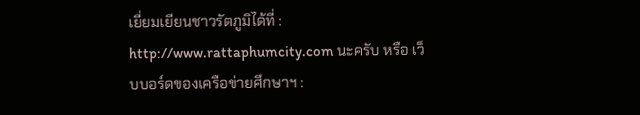เยี่ยมเยียนชาวรัตภูมิได้ที่ : http://www.rattaphumcity.com นะครับ หรือ เว็บบอร์ดของเครือข่ายศึกษาฯ :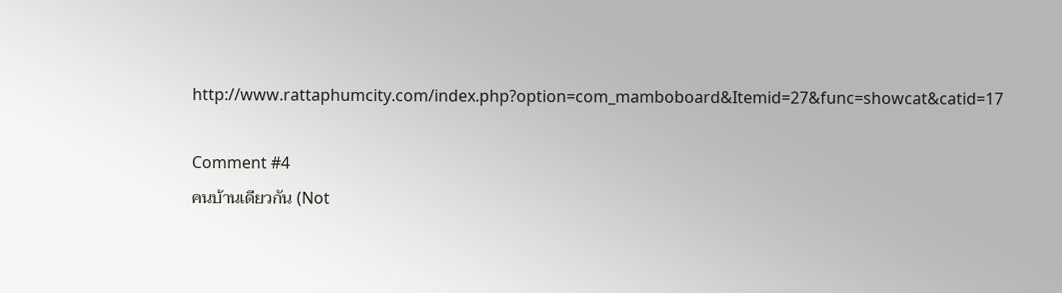http://www.rattaphumcity.com/index.php?option=com_mamboboard&Itemid=27&func=showcat&catid=17

Comment #4
คนบ้านเดียวกัน (Not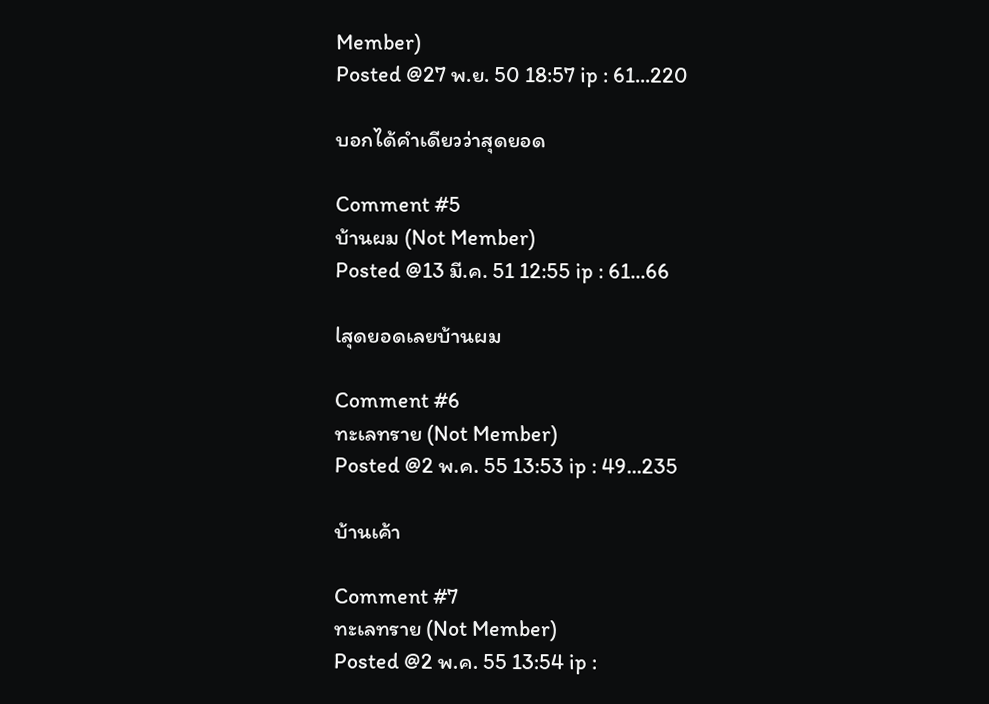Member)
Posted @27 พ.ย. 50 18:57 ip : 61...220

บอกได้คำเดียวว่าสุดยอด

Comment #5
บ้านผม (Not Member)
Posted @13 มี.ค. 51 12:55 ip : 61...66

lสุดยอดเลยบ้านผม

Comment #6
ทะเลทราย (Not Member)
Posted @2 พ.ค. 55 13:53 ip : 49...235

บ้านเค้า

Comment #7
ทะเลทราย (Not Member)
Posted @2 พ.ค. 55 13:54 ip :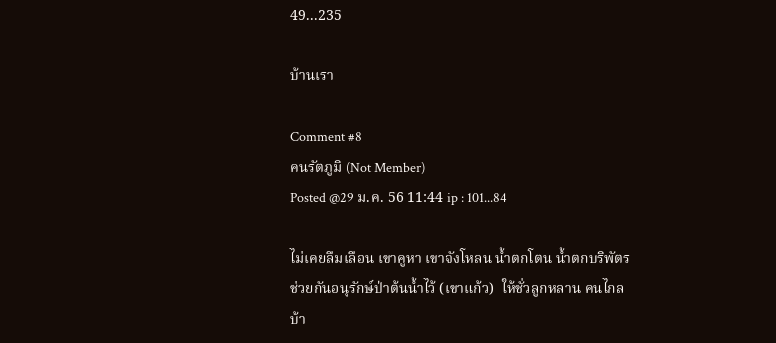49...235

บ้านเรา

Comment #8
คนรัตภูมิ (Not Member)
Posted @29 ม.ค. 56 11:44 ip : 101...84

ไม่เคยลืมเลือน เขาคูหา เขาจังโหลน น้ำตกโตน น้ำตกบริพัตร ช่วยกันอนุรักษ์ป่าต้นน้ำไว้ (เขาแก้ว)  ให้ชั่วลูกหลาน คนไกลบ้า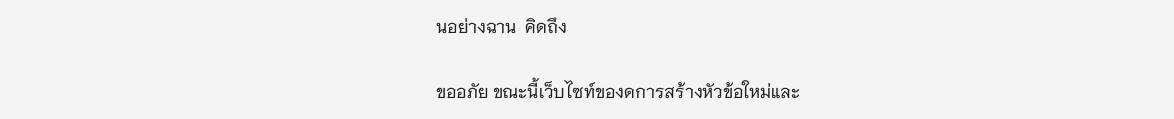นอย่างฉาน  คิดถึง

ขออภัย ขณะนี้เว็บไซท์ของดการสร้างหัวข้อใหม่และ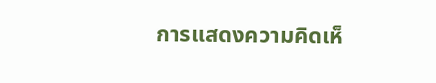การแสดงความคิดเห็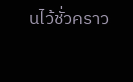นไว้ชั่วคราว